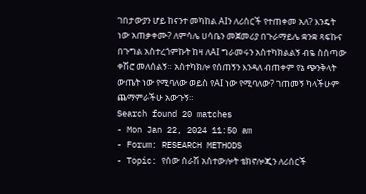ገበታውያን ሆይ ከናንተ መካከል AIን ለሪሰርች የተጠቀመ አለ? እንዴት ነው አጠቃቀሙ? ለምሳሌ ሀሳቤን መጀመሪያ በጉራማይሌ ቋንቋ ጻፍኩና በጉግል አስተረጎምኩት ከዛ ለAI ግራመሩን አስተካክልልኝ ብዬ ስሰጣው ቀሽሮ መለሰልኝ። አስተካክሎ የሰጠኝን እንዳለ ብጠቀም የኔ ጭንቅላት ውጤት ነው የሚባለው ወይስ የAI ነው የሚባለው? ገጠመኝ ካላችሁም ጨማምራችሁ አውጉኝ።
Search found 20 matches
- Mon Jan 22, 2024 11:50 am
- Forum: RESEARCH METHODS
- Topic: የሰው ሰራሽ አስተውሎት ቴክኖሎጂን ለሪሰርች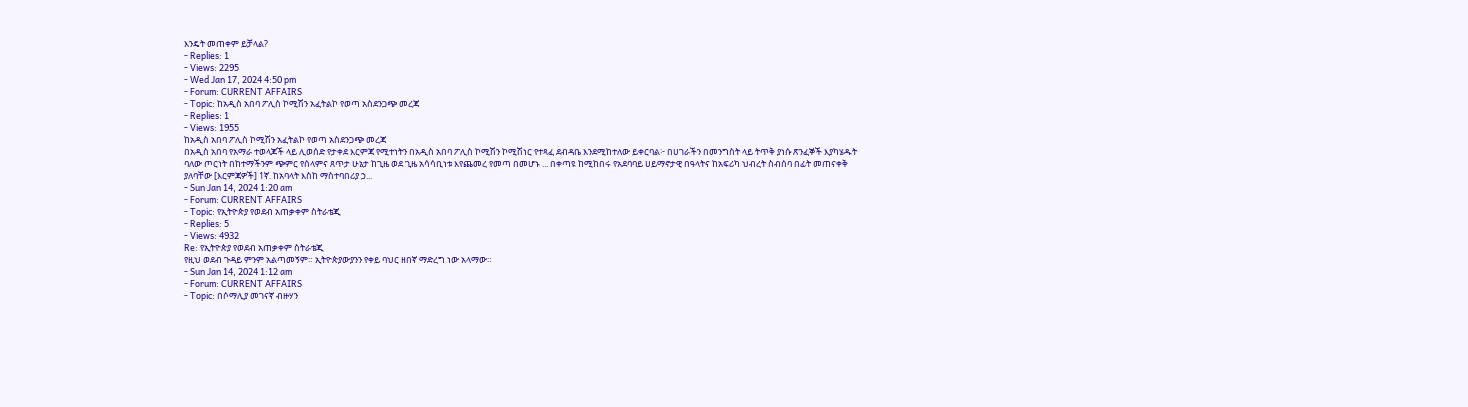እንዴት መጠቀም ይቻላል?
- Replies: 1
- Views: 2295
- Wed Jan 17, 2024 4:50 pm
- Forum: CURRENT AFFAIRS
- Topic: ከአዲስ አበባ ፖሊስ ኮሚሽን አፈትልኮ የወጣ አስደንጋጭ መረጃ
- Replies: 1
- Views: 1955
ከአዲስ አበባ ፖሊስ ኮሚሽን አፈትልኮ የወጣ አስደንጋጭ መረጃ
በአዲስ አበባ የአማራ ተወላጆች ላይ ሊወሰድ የታቀደ እርምጃ የሚተነትን በአዲስ አበባ ፖሊስ ኮሚሽን ኮሚሽነር የተጻፈ ደብዳቤ እንደሚከተለው ይቀርባል፦ በሀገራችን በመንግስት ላይ ትጥቅ ያነሱ ጽንፈኞች እያካሄዱት ባለው ጦርነት በከተማችንም ጭምር የሰላምና ጸጥታ ሁኔታ ከጊዜ ወደ ጊዜ አሳሳቢነቱ እየጨመረ የመጣ በመሆኑ ... በቀጣዩ ከሚከበሩ የአደባባይ ሀይማኖታዊ በዓላትና ከአፍሪካ ህብረት ስብሰባ በፊት መጠናቀቅ ያለባቸው [እርምጃዎች] 1ኛ. ከአባላት እስከ ማስተባበሪያ ኃ...
- Sun Jan 14, 2024 1:20 am
- Forum: CURRENT AFFAIRS
- Topic: የኢትዮጵያ የወደብ አጠቃቀም ስትራቴጂ
- Replies: 5
- Views: 4932
Re: የኢትዮጵያ የወደብ አጠቃቀም ስትራቴጂ
የዚህ ወደብ ጉዳይ ምንም አልጣመኝም። ኢትዮጵያውያንን የቀይ ባህር ዘበኛ ማድረግ ነው አላማው።
- Sun Jan 14, 2024 1:12 am
- Forum: CURRENT AFFAIRS
- Topic: በሶማሊያ መገናኛ ብዙሃን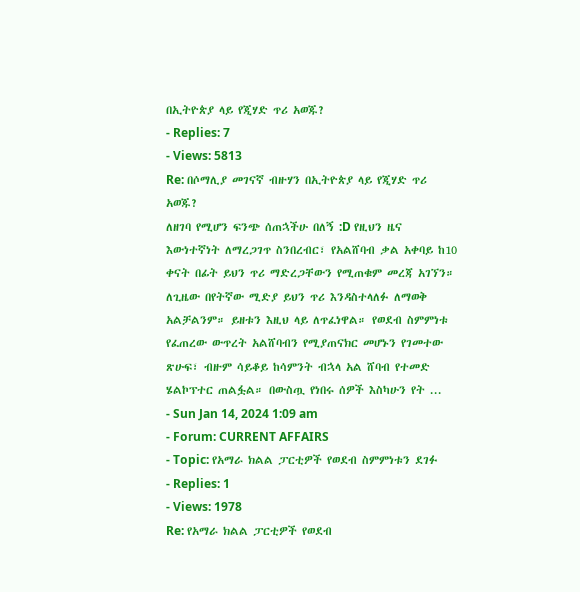በኢትዮጵያ ላይ የጂሃድ ጥሪ አወጁ?
- Replies: 7
- Views: 5813
Re: በሶማሊያ መገናኛ ብዙሃን በኢትዮጵያ ላይ የጂሃድ ጥሪ አወጁ?
ለዘገባ የሚሆን ፍንጭ ሰጠኋችሁ በለኝ :D የዚህን ዜና እውነተኛነት ለማረጋገጥ ስንበረብር፣ የአልሸባብ ቃል አቀባይ ከ10 ቀናት በፊት ይህን ጥሪ ማድረጋቸውን የሚጠቁም መረጃ አገኘን። ለጊዜው በየትኛው ሚድያ ይህን ጥሪ እንዳስተላለፉ ለማወቅ አልቻልንም። ይዘቱን እዚህ ላይ ለጥፈነዋል። የወደብ ስምምነቱ የፈጠረው ውጥረት አልሸባብን የሚያጠናክር መሆኑን የገመተው ጽሁፍ፣ ብዙም ሳይቆይ ከሳምንት ብኋላ አል ሸባብ የተመድ ሄልኮፕተር ጠልፏል። በውስጧ የነበሩ ሰዎች እስካሁን የት ...
- Sun Jan 14, 2024 1:09 am
- Forum: CURRENT AFFAIRS
- Topic: የአማራ ክልል ፓርቲዎች የወደብ ስምምነቱን ደገፉ
- Replies: 1
- Views: 1978
Re: የአማራ ክልል ፓርቲዎች የወደብ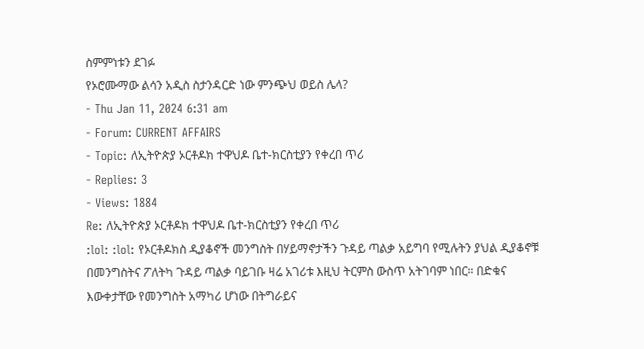ስምምነቱን ደገፉ
የኦሮሙማው ልሳን አዲስ ስታንዳርድ ነው ምንጭህ ወይስ ሌላ?
- Thu Jan 11, 2024 6:31 am
- Forum: CURRENT AFFAIRS
- Topic: ለኢትዮጵያ ኦርቶዶክ ተዋህዶ ቤተ-ክርስቲያን የቀረበ ጥሪ
- Replies: 3
- Views: 1884
Re: ለኢትዮጵያ ኦርቶዶክ ተዋህዶ ቤተ-ክርስቲያን የቀረበ ጥሪ
:lol: :lol: የኦርቶዶክስ ዲያቆኖች መንግስት በሃይማኖታችን ጉዳይ ጣልቃ አይግባ የሚሉትን ያህል ዲያቆኖቹ በመንግስትና ፖለትካ ጉዳይ ጣልቃ ባይገቡ ዛሬ አገሪቱ እዚህ ትርምስ ውስጥ አትገባም ነበር። በድቁና እውቀታቸው የመንግስት አማካሪ ሆነው በትግራይና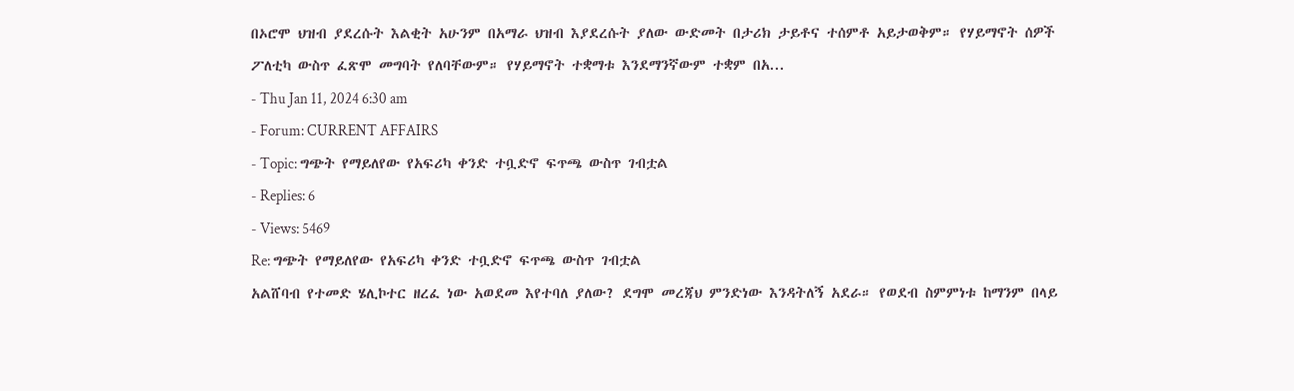በኦሮሞ ህዝብ ያደረሱት እልቂት አሁንም በአማራ ህዝብ እያደረሱት ያለው ውድመት በታሪክ ታይቶና ተሰምቶ አይታወቅም። የሃይማኖት ሰዎች ፖለቲካ ውስጥ ፈጽሞ መግባት የለባቸውም። የሃይማኖት ተቋማቱ እንደማንኛውም ተቋም በአ...
- Thu Jan 11, 2024 6:30 am
- Forum: CURRENT AFFAIRS
- Topic: ግጭት የማይለየው የአፍሪካ ቀንድ ተቧድኖ ፍጥጫ ውስጥ ገብቷል
- Replies: 6
- Views: 5469
Re: ግጭት የማይለየው የአፍሪካ ቀንድ ተቧድኖ ፍጥጫ ውስጥ ገብቷል
አልሸባብ የተመድ ሄሊኮተር ዘረፈ ነው አወደመ እየተባለ ያለው? ደግሞ መረጃህ ምንድነው እንዳትለኝ አደራ። የወደብ ስምምነቱ ከማንም በላይ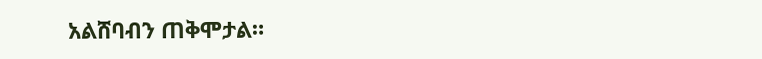አልሸባብን ጠቅሞታል።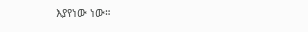እያየነው ነው።